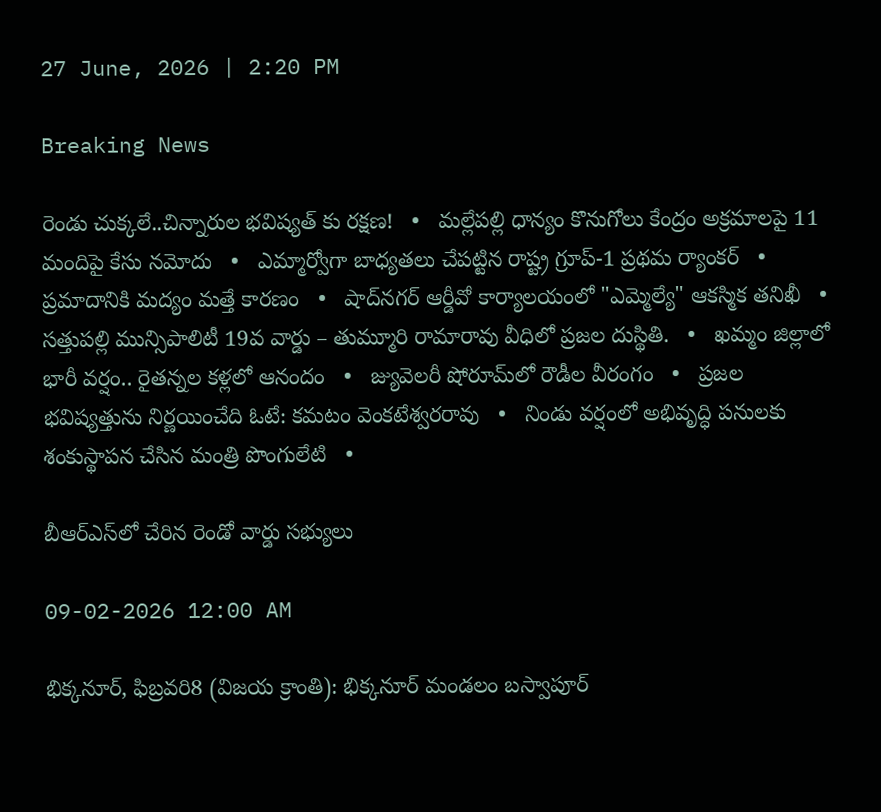27 June, 2026 | 2:20 PM

Breaking News

రెండు చుక్కలే..చిన్నారుల భవిష్యత్‌ కు రక్షణ!   •   మల్లేపల్లి ధాన్యం కొనుగోలు కేంద్రం అక్రమాలపై 11 మందిపై కేసు నమోదు   •   ఎమ్మార్వోగా బాధ్యతలు చేపట్టిన రాష్ట్ర గ్రూప్-1 ప్రథమ ర్యాంకర్   •   ప్రమాదానికి మద్యం మత్తే కారణం   •   షాద్‌నగర్ ఆర్డీవో కార్యాలయంలో "ఎమ్మెల్యే" ఆకస్మిక తనిఖీ   •   సత్తుపల్లి మున్సిపాలిటీ 19వ వార్డు – తుమ్మూరి రామారావు వీధిలో ప్రజల దుస్థితి.   •   ఖమ్మం జిల్లాలో భారీ వర్షం.. రైతన్నల కళ్లలో ఆనందం   •   జ్యువెలరీ షోరూమ్‌లో రౌడీల వీరంగం   •   ప్రజల భవిష్యత్తును నిర్ణయించేది ఓటే: కమటం వెంకటేశ్వరరావు   •   నిండు వర్షంలో అభివృద్ధి పనులకు శంకుస్థాపన చేసిన మంత్రి పొంగులేటి   •

బీఆర్‌ఎస్‌లో చేరిన రెండో వార్డు సభ్యులు

09-02-2026 12:00 AM

భిక్కనూర్, ఫిబ్రవరి8 (విజయ క్రాంతి): భిక్కనూర్ మండలం బస్వాపూర్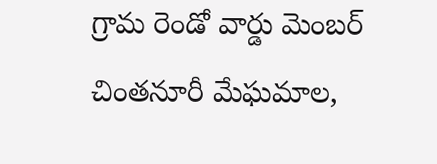గ్రామ రెండో వార్డు మెంబర్ చింతనూరీ మేఘమాల,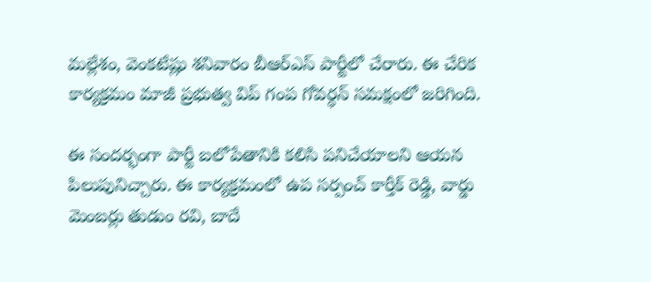మల్లేశం, వెంకటేష్లు శనివారం బీఆర్‌ఎస్ పార్టీలో చేరారు. ఈ చేరిక కార్యక్రమం మాజీ ప్రభుత్వ విప్ గంప గోవర్ధన్ సమక్షంలో జరిగింది.

ఈ సందర్భంగా పార్టీ బలోపేతానికి కలిసి పనిచేయాలని ఆయన పిలుపునిచ్చారు. ఈ కార్యక్రమంలో ఉప సర్పంచ్ కార్తీక్ రెడ్డి, వార్డు మెంబర్లు తుడుం రవి, బాదే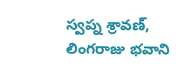స్వప్న శ్రావణ్, లింగరాజు భవాని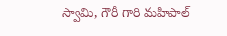స్వామి, గౌరీ గారి మహిపాల్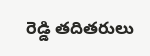రెడ్డి తదితరులు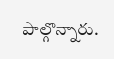పాల్గొన్నారు.